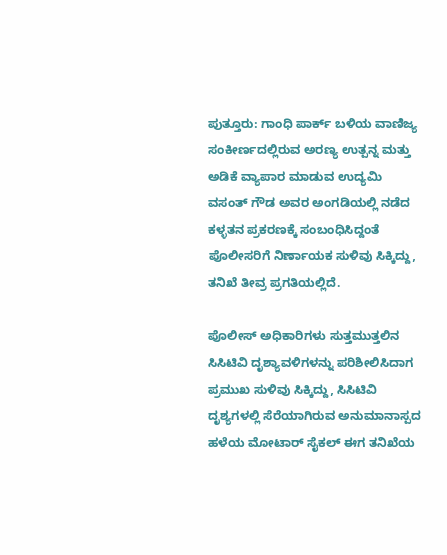ಪುತ್ತೂರು: ಗಾಂಧಿ ಪಾರ್ಕ್ ಬಳಿಯ ವಾಣಿಜ್ಯ ಸಂಕೀರ್ಣದಲ್ಲಿರುವ ಅರಣ್ಯ ಉತ್ಪನ್ನ ಮತ್ತು ಅಡಿಕೆ ವ್ಯಾಪಾರ ಮಾಡುವ ಉದ್ಯಮಿ ವಸಂತ್ ಗೌಡ ಅವರ ಅಂಗಡಿಯಲ್ಲಿ ನಡೆದ ಕಳ್ಳತನ ಪ್ರಕರಣಕ್ಕೆ ಸಂಬಂಧಿಸಿದ್ದಂತೆ ಪೊಲೀಸರಿಗೆ ನಿರ್ಣಾಯಕ ಸುಳಿವು ಸಿಕ್ಕಿದ್ದು, ತನಿಖೆ ತೀವ್ರ ಪ್ರಗತಿಯಲ್ಲಿದೆ.

ಪೊಲೀಸ್ ಅಧಿಕಾರಿಗಳು ಸುತ್ತಮುತ್ತಲಿನ ಸಿಸಿಟಿವಿ ದೃಶ್ಯಾವಳಿಗಳನ್ನು ಪರಿಶೀಲಿಸಿದಾಗ ಪ್ರಮುಖ ಸುಳಿವು ಸಿಕ್ಕಿದ್ದು, ಸಿಸಿಟಿವಿ ದೃಶ್ಯಗಳಲ್ಲಿ ಸೆರೆಯಾಗಿರುವ ಅನುಮಾನಾಸ್ಪದ ಹಳೆಯ ಮೋಟಾರ್ ಸೈಕಲ್ ಈಗ ತನಿಖೆಯ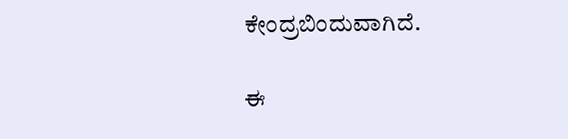ಕೇಂದ್ರಬಿಂದುವಾಗಿದೆ.

ಈ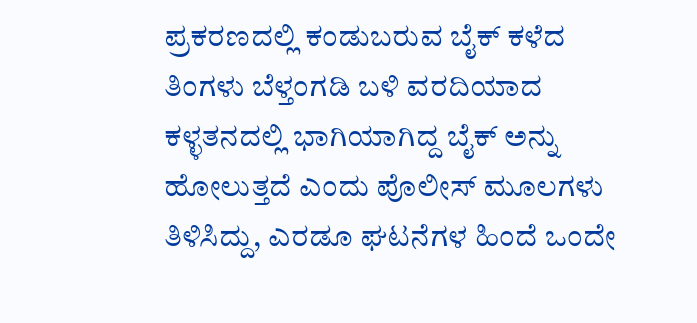ಪ್ರಕರಣದಲ್ಲಿ ಕಂಡುಬರುವ ಬೈಕ್ ಕಳೆದ ತಿಂಗಳು ಬೆಳ್ತಂಗಡಿ ಬಳಿ ವರದಿಯಾದ ಕಳ್ಳತನದಲ್ಲಿ ಭಾಗಿಯಾಗಿದ್ದ ಬೈಕ್ ಅನ್ನು ಹೋಲುತ್ತದೆ ಎಂದು ಪೊಲೀಸ್ ಮೂಲಗಳು ತಿಳಿಸಿದ್ದು, ಎರಡೂ ಘಟನೆಗಳ ಹಿಂದೆ ಒಂದೇ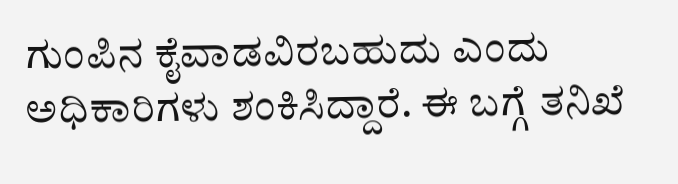ಗುಂಪಿನ ಕೈವಾಡವಿರಬಹುದು ಎಂದು ಅಧಿಕಾರಿಗಳು ಶಂಕಿಸಿದ್ದಾರೆ. ಈ ಬಗ್ಗೆ ತನಿಖೆ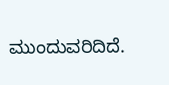ಮುಂದುವರಿದಿದೆ.